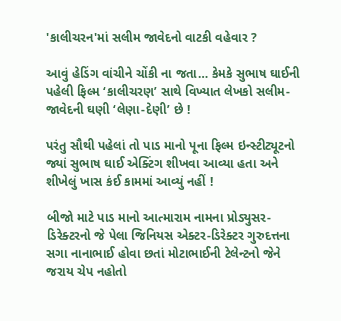'કાલીચરન'માં સલીમ જાવેદનો વાટકી વહેવાર ?

આવું હેડિંગ વાંચીને ચોંકી ના જતા… કેમકે સુભાષ ઘાઈની પહેલી ફિલ્મ ‘કાલીચરણ’ સાથે વિખ્યાત લેખકો સલીમ-જાવેદની ઘણી ‘લેણા-દેણી’ છે !

પરંતુ સૌથી પહેલાં તો પાડ માનો પૂના ફિલ્મ ઇન્સ્ટીટ્યૂટનો જ્યાં સુભાષ ઘાઈ એક્ટિંગ શીખવા આવ્યા હતા અને શીખેલું ખાસ કંઈ કામમાં આવ્યું નહીં !

બીજો માટે પાડ માનો આત્મારામ નામના પ્રોડ્યુસર-ડિરેક્ટરનો જે પેલા જિનિયસ એક્ટર-ડિરેક્ટર ગુરુદત્તના સગા નાનાભાઈ હોવા છતાં મોટાભાઈની ટેલેન્ટનો જેને જરાય ચેપ નહોતો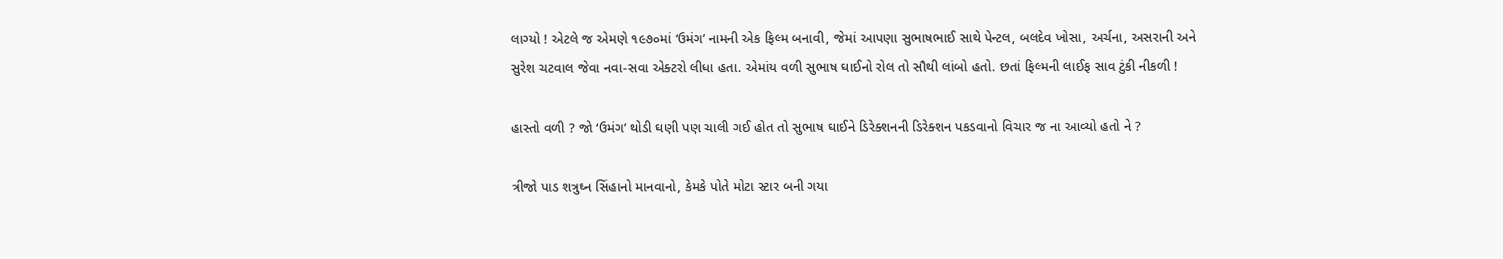લાગ્યો ! એટલે જ એમણે ૧૯૭૦માં ‘ઉમંગ’ નામની એક ફિલ્મ બનાવી, જેમાં આપણા સુભાષભાઈ સાથે પેન્ટલ, બલદેવ ખોસા, અર્ચના, અસરાની અને સુરેશ ચટવાલ જેવા નવા-સવા એક્ટરો લીધા હતા. એમાંય વળી સુભાષ ઘાઈનો રોલ તો સૌથી લાંબો હતો. છતાં ફિલ્મની લાઈફ સાવ ટુંકી નીકળી !

હાસ્તો વળી ? જો ‘ઉમંગ’ થોડી ઘણી પણ ચાલી ગઈ હોત તો સુભાષ ઘાઈને ડિરેક્શનની ડિરેક્શન પકડવાનો વિચાર જ ના આવ્યો હતો ને ?

ત્રીજો પાડ શત્રુઘ્ન સિંહાનો માનવાનો, કેમકે પોતે મોટા સ્ટાર બની ગયા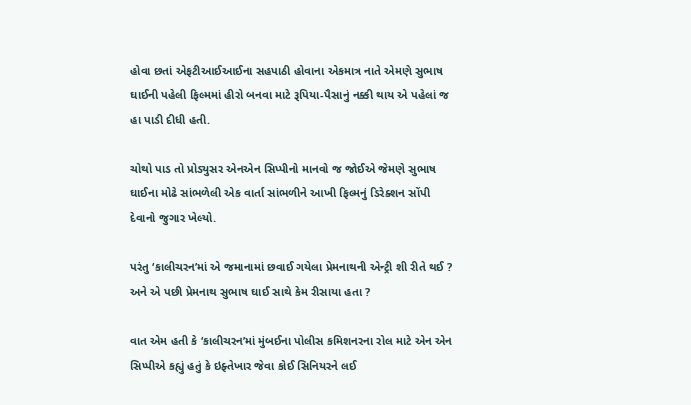હોવા છતાં એફટીઆઈઆઈના સહપાઠી હોવાના એકમાત્ર નાતે એમણે સુભાષ ઘાઈની પહેલી ફિલ્મમાં હીરો બનવા માટે રૂપિયા-પૈસાનું નક્કી થાય એ પહેલાં જ હા પાડી દીધી હતી.

ચોથો પાડ તો પ્રોડ્યુસર એનએન સિપ્પીનો માનવો જ જોઈએ જેમણે સુભાષ ઘાઈના મોઢે સાંભળેલી એક વાર્તા સાંભળીને આખી ફિલ્મનું ડિરેક્શન સોંપી દેવાનો જુગાર ખેલ્યો.

પરંતુ ‘કાલીચરન’માં એ જમાનામાં છવાઈ ગયેલા પ્રેમનાથની એન્ટ્રી શી રીતે થઈ ? અને એ પછી પ્રેમનાથ સુભાષ ઘાઈ સાથે કેમ રીસાયા હતા ?

વાત એમ હતી કે ‘કાલીચરન’માં મુંબઈના પોલીસ કમિશનરના રોલ માટે એન એન સિપ્પીએ કહ્યું હતું કે ઇફ્તેખાર જેવા કોઈ સિનિયરને લઈ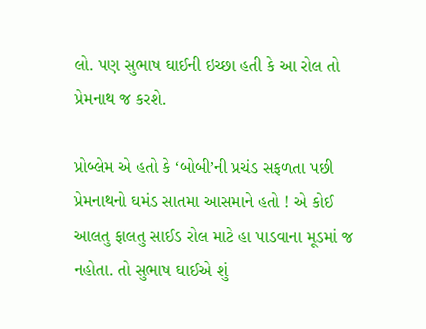લો. પણ સુભાષ ઘાઈની ઇચ્છા હતી કે આ રોલ તો પ્રેમનાથ જ કરશે.

પ્રોબ્લેમ એ હતો કે ‘બોબી’ની પ્રચંડ સફળતા પછી પ્રેમનાથનો ઘમંડ સાતમા આસમાને હતો ! એ કોઈ આલતુ ફાલતુ સાઈડ રોલ માટે હા પાડવાના મૂડમાં જ નહોતા. તો સુભાષ ઘાઈએ શું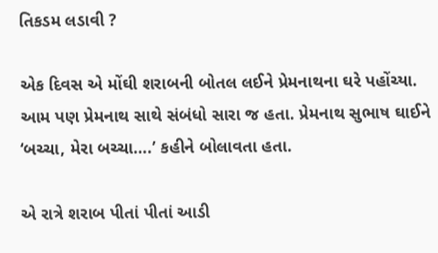તિકડમ લડાવી ?

એક દિવસ એ મોંઘી શરાબની બોતલ લઈને પ્રેમનાથના ઘરે પહોંચ્યા. આમ પણ પ્રેમનાથ સાથે સંબંધો સારા જ હતા. પ્રેમનાથ સુભાષ ઘાઈને ‘બચ્ચા, મેરા બચ્ચા….’ કહીને બોલાવતા હતા.

એ રાત્રે શરાબ પીતાં પીતાં આડી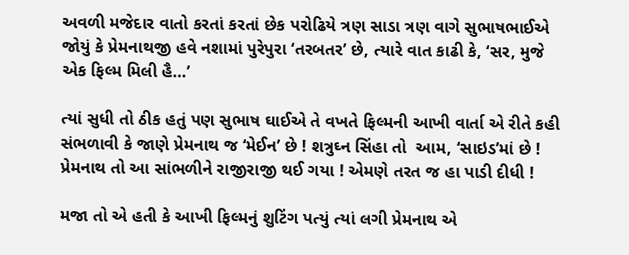અવળી મજેદાર વાતો કરતાં કરતાં છેક પરોઢિયે ત્રણ સાડા ત્રણ વાગે સુભાષભાઈએ જોયું કે પ્રેમનાથજી હવે નશામાં પુરેપુરા ‘તરબતર’ છે, ત્યારે વાત કાઢી કે, ‘સર, મુજે એક ફિલ્મ મિલી હૈ…’

ત્યાં સુધી તો ઠીક હતું પણ સુભાષ ઘાઈએ તે વખતે ફિલ્મની આખી વાર્તા એ રીતે કહી સંભળાવી કે જાણે પ્રેમનાથ જ ‘મેઈન’ છે ! શત્રુઘ્ન સિંહા તો  આમ, ‘સાઇડ’માં છે ! પ્રેમનાથ તો આ સાંભળીને રાજીરાજી થઈ ગયા ! એમણે તરત જ હા પાડી દીધી !

મજા તો એ હતી કે આખી ફિલ્મનું શુટિંગ પત્યું ત્યાં લગી પ્રેમનાથ એ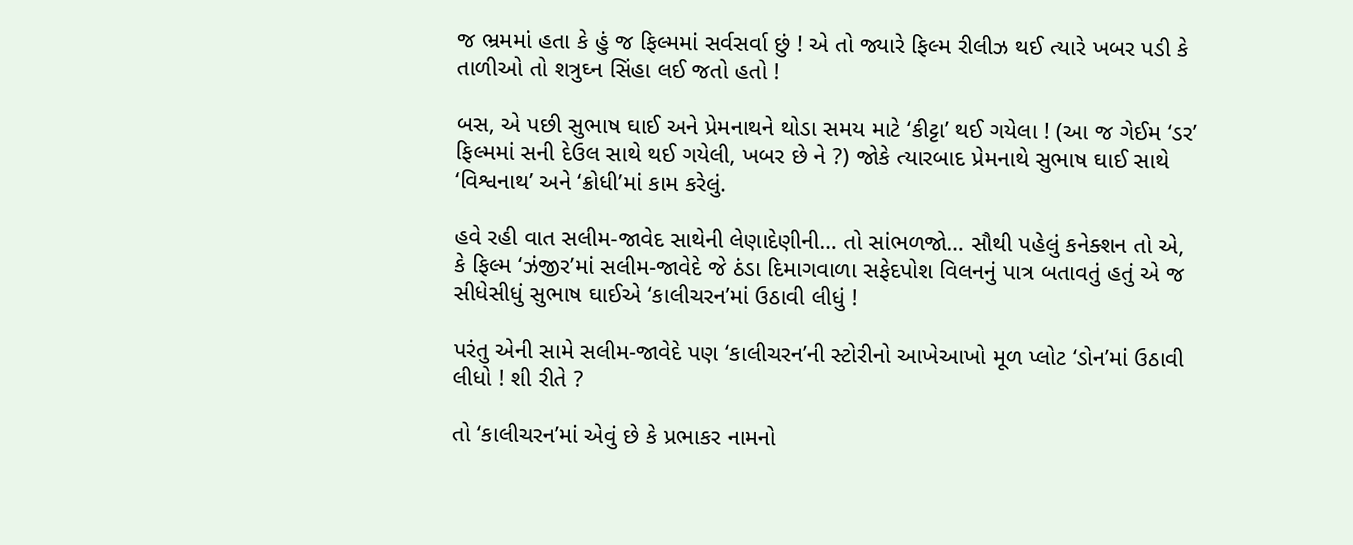જ ભ્રમમાં હતા કે હું જ ફિલ્મમાં સર્વસર્વા છું ! એ તો જ્યારે ફિલ્મ રીલીઝ થઈ ત્યારે ખબર પડી કે તાળીઓ તો શત્રુઘ્ન સિંહા લઈ જતો હતો !

બસ, એ પછી સુભાષ ઘાઈ અને પ્રેમનાથને થોડા સમય માટે ‘કીટ્ટા’ થઈ ગયેલા ! (આ જ ગેઈમ ‘ડર’ ફિલ્મમાં સની દેઉલ સાથે થઈ ગયેલી, ખબર છે ને ?) જોકે ત્યારબાદ પ્રેમનાથે સુભાષ ઘાઈ સાથે ‘વિશ્વનાથ’ અને ‘ક્રોધી’માં કામ કરેલું.

હવે રહી વાત સલીમ-જાવેદ સાથેની લેણાદેણીની… તો સાંભળજો… સૌથી પહેલું કનેક્શન તો એ, કે ફિલ્મ ‘ઝંજીર’માં સલીમ-જાવેદે જે ઠંડા દિમાગવાળા સફેદપોશ વિલનનું પાત્ર બતાવતું હતું એ જ સીધેસીધું સુભાષ ઘાઈએ ‘કાલીચરન’માં ઉઠાવી લીધું !

પરંતુ એની સામે સલીમ-જાવેદે પણ ‘કાલીચરન’ની સ્ટોરીનો આખેઆખો મૂળ પ્લોટ ‘ડોન’માં ઉઠાવી લીધો ! શી રીતે ?

તો ‘કાલીચરન’માં એવું છે કે પ્રભાકર નામનો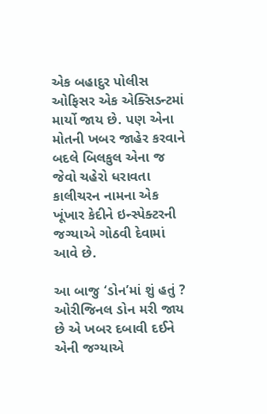એક બહાદુર પોલીસ ઓફિસર એક એક્સિડન્ટમાં  માર્યો જાય છે. પણ એના મોતની ખબર જાહેર કરવાને બદલે બિલકુલ એના જ જેવો ચહેરો ધરાવતા કાલીચરન નામના એક ખૂંખાર કેદીને ઇન્સ્પેક્ટરની જગ્યાએ ગોઠવી દેવામાં આવે છે.

આ બાજુ ‘ડોન’માં શું હતું ? ઓરીજિનલ ડોન મરી જાય છે એ ખબર દબાવી દઈને એની જગ્યાએ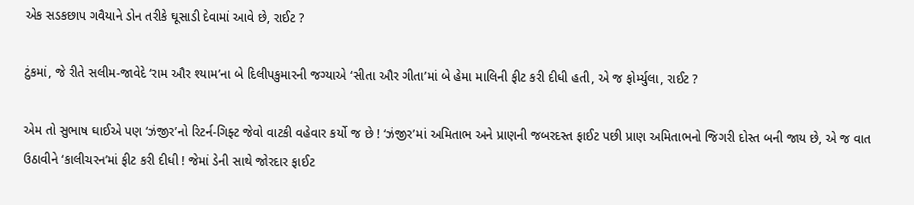એક સડકછાપ ગવૈયાને ડોન તરીકે ઘૂસાડી દેવામાં આવે છે, રાઈટ ?

ટુંકમાં, જે રીતે સલીમ-જાવેદે ‘રામ ઔર શ્યામ’ના બે દિલીપકુમારની જગ્યાએ ‘સીતા ઔર ગીતા’માં બે હેમા માલિની ફીટ કરી દીધી હતી, એ જ ફોર્મ્યુલા, રાઈટ ?

એમ તો સુભાષ ઘાઈએ પણ ‘ઝંજીર’નો રિટર્ન-ગિફ્ટ જેવો વાટકી વહેવાર કર્યો જ છે ! ‘ઝંજીર’માં અમિતાભ અને પ્રાણની જબરદસ્ત ફાઈટ પછી પ્રાણ અમિતાભનો જિગરી દોસ્ત બની જાય છે, એ જ વાત ઉઠાવીને ‘કાલીચરન’માં ફીટ કરી દીધી ! જેમાં ડેની સાથે જોરદાર ફાઈટ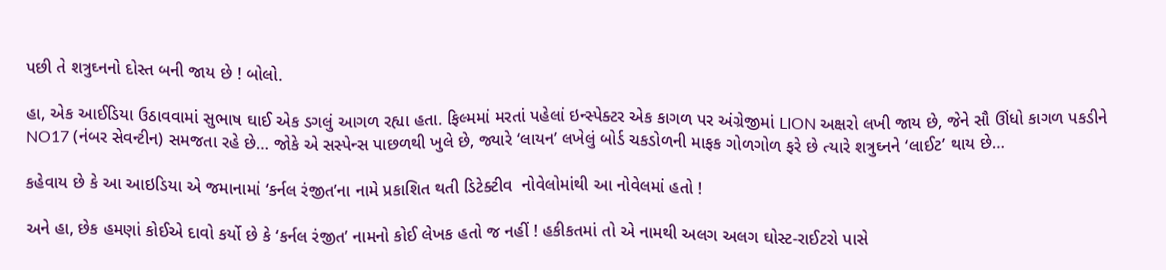પછી તે શત્રુઘ્નનો દોસ્ત બની જાય છે ! બોલો.

હા, એક આઈડિયા ઉઠાવવામાં સુભાષ ઘાઈ એક ડગલું આગળ રહ્યા હતા. ફિલ્મમાં મરતાં પહેલાં ઇન્સ્પેક્ટર એક કાગળ પર અંગ્રેજીમાં LION અક્ષરો લખી જાય છે, જેને સૌ ઊંધો કાગળ પકડીને NO17 (નંબર સેવન્ટીન) સમજતા રહે છે… જોકે એ સસ્પેન્સ પાછળથી ખુલે છે, જ્યારે ‘લાયન’ લખેલું બોર્ડ ચકડોળની માફક ગોળગોળ ફરે છે ત્યારે શત્રુઘ્નને ‘લાઈટ’ થાય છે…

કહેવાય છે કે આ આઇડિયા એ જમાનામાં ‘કર્નલ રંજીત’ના નામે પ્રકાશિત થતી ડિટેક્ટીવ  નોવેલોમાંથી આ નોવેલમાં હતો !

અને હા, છેક હમણાં કોઈએ દાવો કર્યો છે કે ‘કર્નલ રંજીત’ નામનો કોઈ લેખક હતો જ નહીં ! હકીકતમાં તો એ નામથી અલગ અલગ ઘોસ્ટ-રાઈટરો પાસે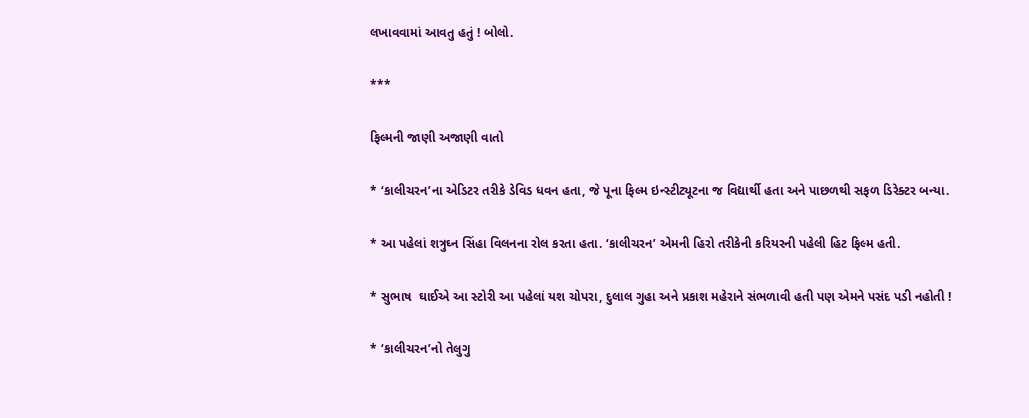લખાવવામાં આવતુ હતું ! બોલો.

***

ફિલ્મની જાણી અજાણી વાતો

* ‘કાલીચરન’ના એડિટર તરીકે ડેવિડ ધવન હતા, જે પૂના ફિલ્મ ઇન્સ્ટીટ્યૂટના જ વિદ્યાર્થી હતા અને પાછળથી સફળ ડિરેક્ટર બન્યા.

* આ પહેલાં શત્રુઘ્ન સિંહા વિલનના રોલ કરતા હતા. ‘કાલીચરન’ એમની હિરો તરીકેની કરિયરની પહેલી હિટ ફિલ્મ હતી.

* સુભાષ  ઘાઈએ આ સ્ટોરી આ પહેલાં યશ ચોપરા, દુલાલ ગુહા અને પ્રકાશ મહેરાને સંભળાવી હતી પણ એમને પસંદ પડી નહોતી !

* ‘કાલીચરન’નો તેલુગુ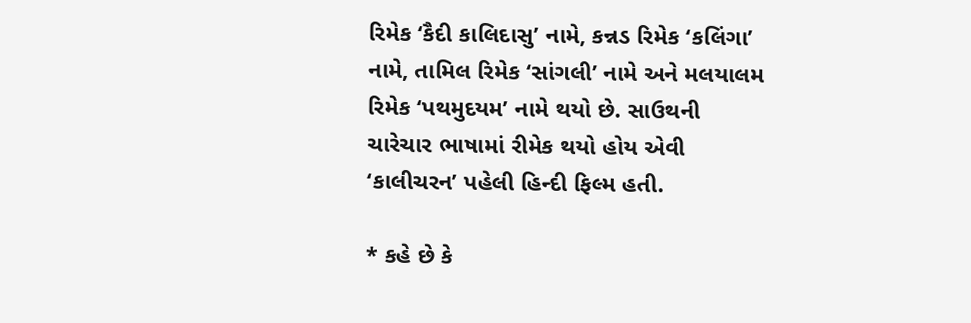રિમેક ‘કૈદી કાલિદાસુ’ નામે, કન્નડ રિમેક ‘કલિંગા’ નામે, તામિલ રિમેક ‘સાંગલી’ નામે અને મલયાલમ રિમેક ‘પથમુદયમ’ નામે થયો છે. સાઉથની ચારેચાર ભાષામાં રીમેક થયો હોય એવી ‘કાલીચરન’ પહેલી હિન્દી ફિલ્મ હતી.

* કહે છે કે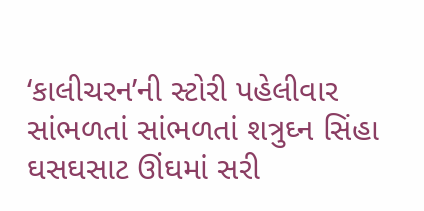‘કાલીચરન’ની સ્ટોરી પહેલીવાર સાંભળતાં સાંભળતાં શત્રુઘ્ન સિંહા ઘસઘસાટ ઊંઘમાં સરી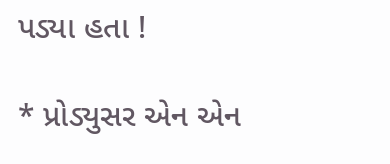પડ્યા હતા !

* પ્રોડ્યુસર એન એન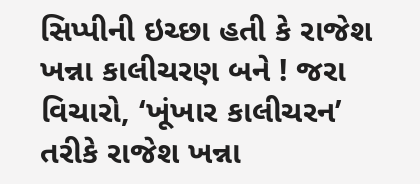સિપ્પીની ઇચ્છા હતી કે રાજેશ ખન્ના કાલીચરણ બને ! જરા વિચારો, ‘ખૂંખાર કાલીચરન’ તરીકે રાજેશ ખન્ના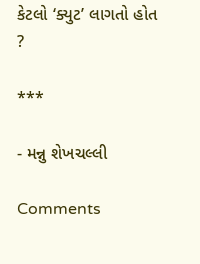કેટલો ‘ક્યુટ’ લાગતો હોત ?

***

- મન્નુ શેખચલ્લી

Comments